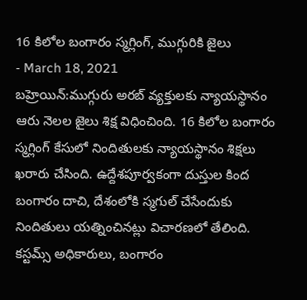16 కిలోల బంగారం స్మగ్లింగ్, ముగ్గురికి జైలు
- March 18, 2021
బహ్రెయిన్:ముగ్గురు అరబ్ వ్యక్తులకు న్యాయస్థానం ఆరు నెలల జైలు శిక్ష విధించింది. 16 కిలోల బంగారం స్మగ్లింగ్ కేసులో నిందితులకు న్యాయస్థానం శిక్షలు ఖరారు చేసింది. ఉద్దేశపూర్వకంగా దుస్తుల కింద బంగారం దాచి, దేశంలోకి స్మగుల్ చేసేందుకు నిందితులు యత్నించినట్లు విచారణలో తేలింది. కస్టమ్స్ అధికారులు, బంగారం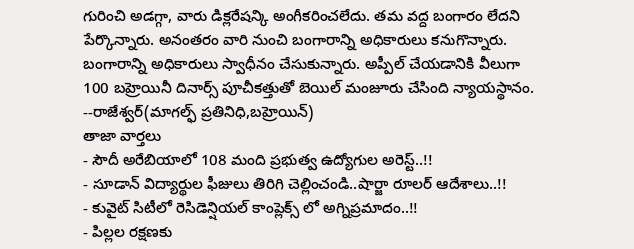గురించి అడగ్గా, వారు డిక్లరేషన్కి అంగీకరించలేదు. తమ వద్ద బంగారం లేదని పేర్కొన్నారు. అనంతరం వారి నుంచి బంగారాన్ని అధికారులు కనుగొన్నారు. బంగారాన్ని అధికారులు స్వాధీనం చేసుకున్నారు. అప్పీల్ చేయడానికి వీలుగా 100 బహ్రెయినీ దినార్స్ పూచీకత్తుతో బెయిల్ మంజూరు చేసింది న్యాయస్థానం.
--రాజేశ్వర్(మాగల్ఫ్ ప్రతినిధి,బహ్రెయిన్)
తాజా వార్తలు
- సౌదీ అరేబియాలో 108 మంది ప్రభుత్వ ఉద్యోగుల అరెస్ట్..!!
- సూడాన్ విద్యార్థుల ఫీజులు తిరిగి చెల్లించండి..షార్జా రూలర్ ఆదేశాలు..!!
- కువైట్ సిటీలో రెసిడెన్షియల్ కాంప్లెక్స్ లో అగ్నిప్రమాదం..!!
- పిల్లల రక్షణకు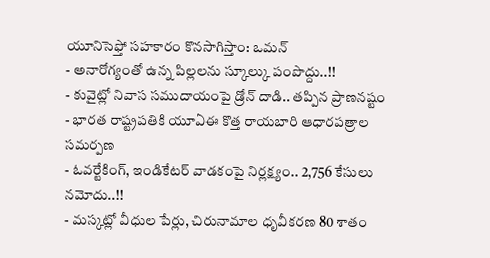యూనిసెఫ్తో సహకారం కొనసాగిస్తాం: ఒమన్
- అనారోగ్యంతో ఉన్న పిల్లలను స్కూల్కు పంపొద్దు..!!
- కువైట్లో నివాస సముదాయంపై డ్రోన్ దాడి.. తప్పిన ప్రాణనష్టం
- భారత రాష్ట్రపతికి యూఏఈ కొత్త రాయబారి ఆధారపత్రాల సమర్పణ
- ఓవర్టేకింగ్, ఇండికేటర్ వాడకంపై నిర్లక్ష్యం.. 2,756 కేసులు నమోదు..!!
- మస్కట్లో వీధుల పేర్లు, చిరునామాల ధృవీకరణ 80 శాతం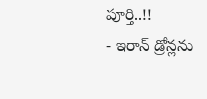పూర్తి..!!
- ఇరాన్ డ్రోన్లను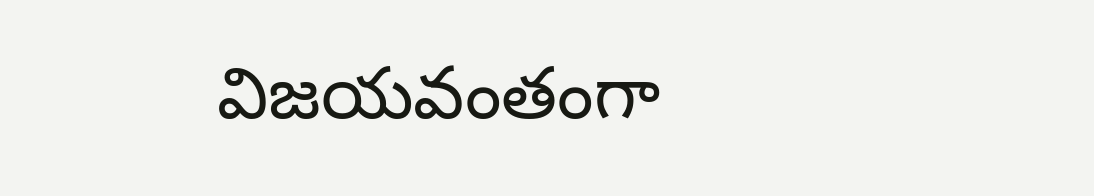విజయవంతంగా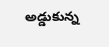అడ్డుకున్న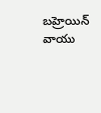బహ్రెయిన్ వాయు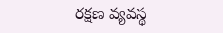రక్షణ వ్యవస్థ